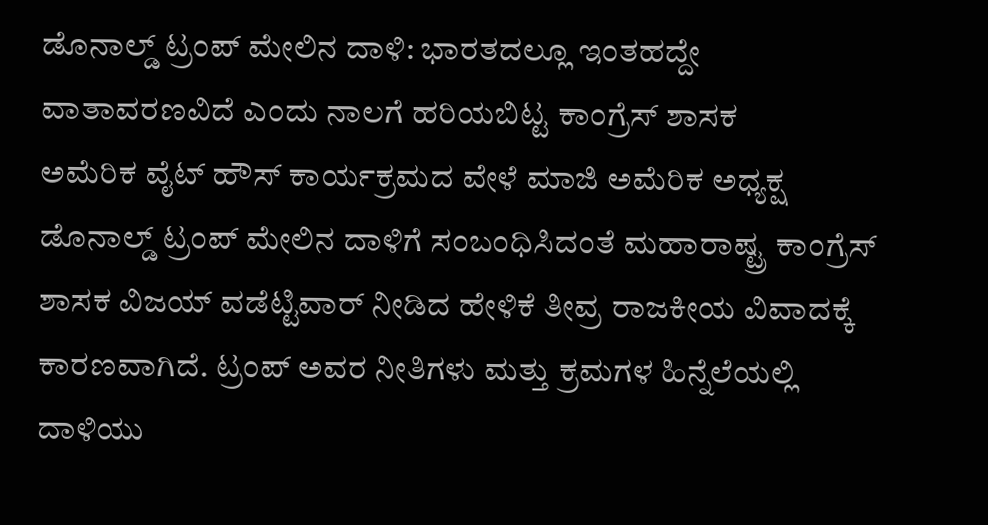ಡೊನಾಲ್ಡ್ ಟ್ರಂಪ್ ಮೇಲಿನ ದಾಳಿ: ಭಾರತದಲ್ಲೂ ಇಂತಹದ್ದೇ ವಾತಾವರಣವಿದೆ ಎಂದು ನಾಲಗೆ ಹರಿಯಬಿಟ್ಟ ಕಾಂಗ್ರೆಸ್ ಶಾಸಕ
ಅಮೆರಿಕ ವೈಟ್ ಹೌಸ್ ಕಾರ್ಯಕ್ರಮದ ವೇಳೆ ಮಾಜಿ ಅಮೆರಿಕ ಅಧ್ಯಕ್ಷ ಡೊನಾಲ್ಡ್ ಟ್ರಂಪ್ ಮೇಲಿನ ದಾಳಿಗೆ ಸಂಬಂಧಿಸಿದಂತೆ ಮಹಾರಾಷ್ಟ್ರ ಕಾಂಗ್ರೆಸ್ ಶಾಸಕ ವಿಜಯ್ ವಡೆಟ್ಟಿವಾರ್ ನೀಡಿದ ಹೇಳಿಕೆ ತೀವ್ರ ರಾಜಕೀಯ ವಿವಾದಕ್ಕೆ ಕಾರಣವಾಗಿದೆ. ಟ್ರಂಪ್ ಅವರ ನೀತಿಗಳು ಮತ್ತು ಕ್ರಮಗಳ ಹಿನ್ನೆಲೆಯಲ್ಲಿ ದಾಳಿಯು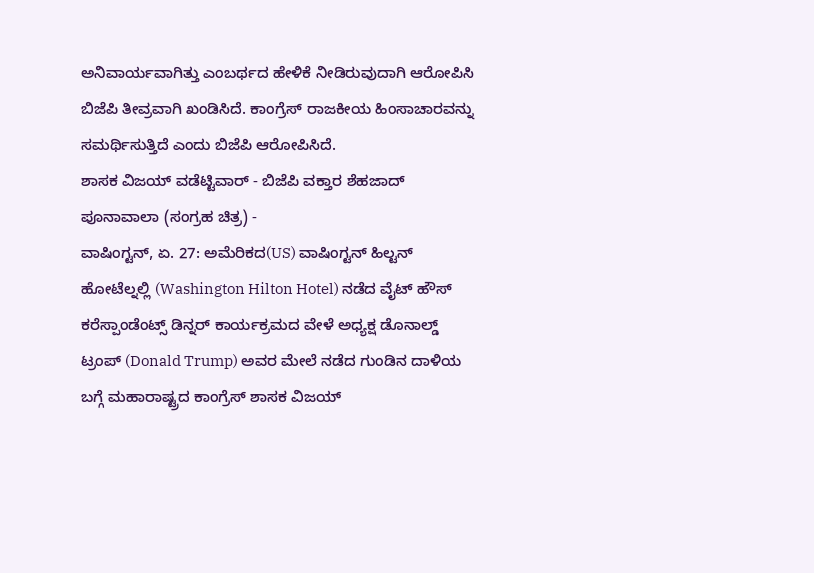ಅನಿವಾರ್ಯವಾಗಿತ್ತು ಎಂಬರ್ಥದ ಹೇಳಿಕೆ ನೀಡಿರುವುದಾಗಿ ಆರೋಪಿಸಿ ಬಿಜೆಪಿ ತೀವ್ರವಾಗಿ ಖಂಡಿಸಿದೆ. ಕಾಂಗ್ರೆಸ್ ರಾಜಕೀಯ ಹಿಂಸಾಚಾರವನ್ನು ಸಮರ್ಥಿಸುತ್ತಿದೆ ಎಂದು ಬಿಜೆಪಿ ಆರೋಪಿಸಿದೆ.
ಶಾಸಕ ವಿಜಯ್ ವಡೆಟ್ಟಿವಾರ್ - ಬಿಜೆಪಿ ವಕ್ತಾರ ಶೆಹಜಾದ್ ಪೂನಾವಾಲಾ (ಸಂಗ್ರಹ ಚಿತ್ರ) -
ವಾಷಿಂಗ್ಟನ್, ಏ. 27: ಅಮೆರಿಕದ(US) ವಾಷಿಂಗ್ಟನ್ ಹಿಲ್ಟನ್ ಹೋಟೆಲ್ನಲ್ಲಿ (Washington Hilton Hotel) ನಡೆದ ವೈಟ್ ಹೌಸ್ ಕರೆಸ್ಪಾಂಡೆಂಟ್ಸ್ ಡಿನ್ನರ್ ಕಾರ್ಯಕ್ರಮದ ವೇಳೆ ಅಧ್ಯಕ್ಷ ಡೊನಾಲ್ಡ್ ಟ್ರಂಪ್ (Donald Trump) ಅವರ ಮೇಲೆ ನಡೆದ ಗುಂಡಿನ ದಾಳಿಯ ಬಗ್ಗೆ ಮಹಾರಾಷ್ಟ್ರದ ಕಾಂಗ್ರೆಸ್ ಶಾಸಕ ವಿಜಯ್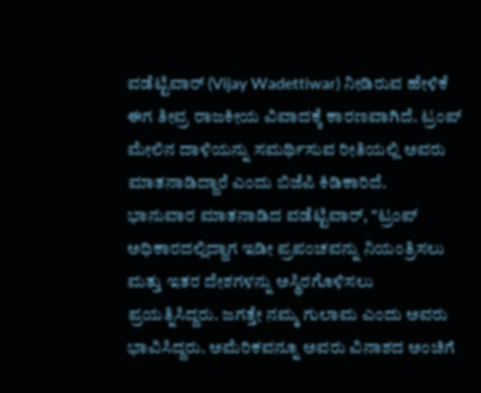ವಡೆಟ್ಟಿವಾರ್ (Vijay Wadettiwar) ನೀಡಿರುವ ಹೇಳಿಕೆ ಈಗ ತೀವ್ರ ರಾಜಕೀಯ ವಿವಾದಕ್ಕೆ ಕಾರಣವಾಗಿದೆ. ಟ್ರಂಪ್ ಮೇಲಿನ ದಾಳಿಯನ್ನು ಸಮರ್ಥಿಸುವ ರೀತಿಯಲ್ಲಿ ಅವರು ಮಾತನಾಡಿದ್ದಾರೆ ಎಂದು ಬಿಜೆಪಿ ಕಿಡಿಕಾರಿದೆ.
ಭಾನುವಾರ ಮಾತನಾಡಿದ ವಡೆಟ್ಟಿವಾರ್, "ಟ್ರಂಪ್ ಅಧಿಕಾರದಲ್ಲಿದ್ದಾಗ ಇಡೀ ಪ್ರಪಂಚವನ್ನು ನಿಯಂತ್ರಿಸಲು ಮತ್ತು ಇತರ ದೇಶಗಳನ್ನು ಅಸ್ಥಿರಗೊಳಿಸಲು ಪ್ರಯತ್ನಿಸಿದ್ದರು. ಜಗತ್ತೇ ನಮ್ಮ ಗುಲಾಮ ಎಂದು ಅವರು ಭಾವಿಸಿದ್ದರು. ಅಮೆರಿಕವನ್ನೂ ಅವರು ವಿನಾಶದ ಅಂಚಿಗೆ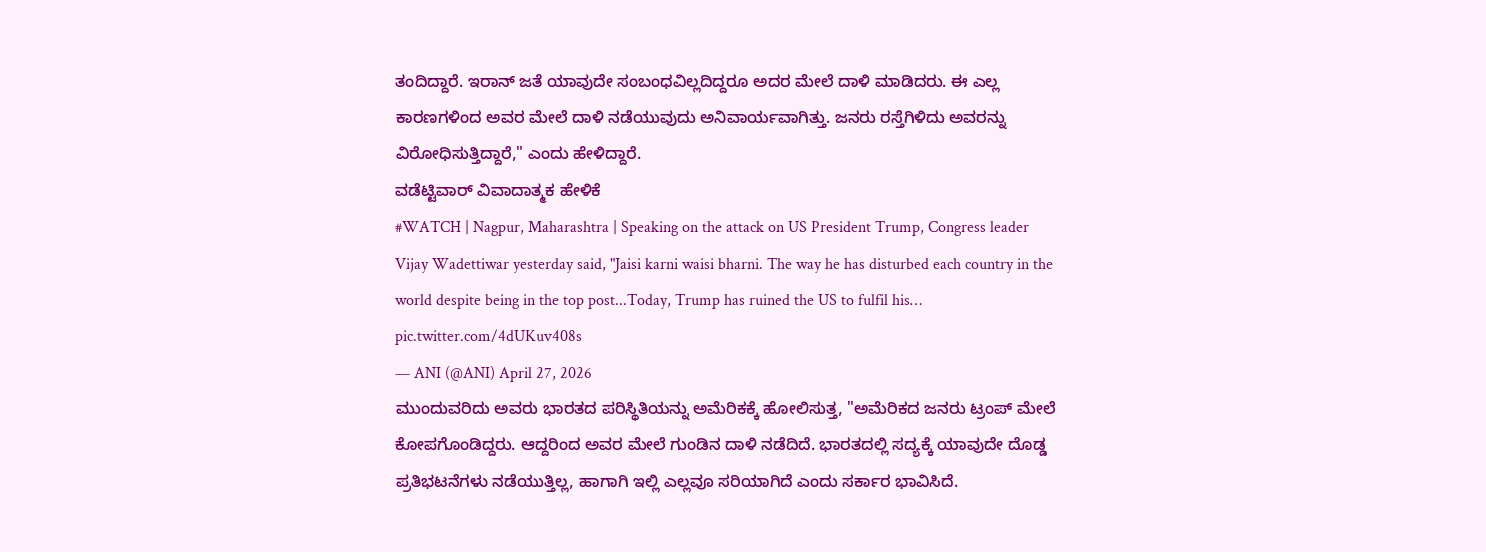ತಂದಿದ್ದಾರೆ. ಇರಾನ್ ಜತೆ ಯಾವುದೇ ಸಂಬಂಧವಿಲ್ಲದಿದ್ದರೂ ಅದರ ಮೇಲೆ ದಾಳಿ ಮಾಡಿದರು. ಈ ಎಲ್ಲ ಕಾರಣಗಳಿಂದ ಅವರ ಮೇಲೆ ದಾಳಿ ನಡೆಯುವುದು ಅನಿವಾರ್ಯವಾಗಿತ್ತು. ಜನರು ರಸ್ತೆಗಿಳಿದು ಅವರನ್ನು ವಿರೋಧಿಸುತ್ತಿದ್ದಾರೆ," ಎಂದು ಹೇಳಿದ್ದಾರೆ.
ವಡೆಟ್ಟಿವಾರ್ ವಿವಾದಾತ್ಮಕ ಹೇಳಿಕೆ
#WATCH | Nagpur, Maharashtra | Speaking on the attack on US President Trump, Congress leader Vijay Wadettiwar yesterday said, "Jaisi karni waisi bharni. The way he has disturbed each country in the world despite being in the top post...Today, Trump has ruined the US to fulfil his… pic.twitter.com/4dUKuv408s
— ANI (@ANI) April 27, 2026
ಮುಂದುವರಿದು ಅವರು ಭಾರತದ ಪರಿಸ್ಥಿತಿಯನ್ನು ಅಮೆರಿಕಕ್ಕೆ ಹೋಲಿಸುತ್ತ, "ಅಮೆರಿಕದ ಜನರು ಟ್ರಂಪ್ ಮೇಲೆ ಕೋಪಗೊಂಡಿದ್ದರು. ಆದ್ದರಿಂದ ಅವರ ಮೇಲೆ ಗುಂಡಿನ ದಾಳಿ ನಡೆದಿದೆ. ಭಾರತದಲ್ಲಿ ಸದ್ಯಕ್ಕೆ ಯಾವುದೇ ದೊಡ್ಡ ಪ್ರತಿಭಟನೆಗಳು ನಡೆಯುತ್ತಿಲ್ಲ, ಹಾಗಾಗಿ ಇಲ್ಲಿ ಎಲ್ಲವೂ ಸರಿಯಾಗಿದೆ ಎಂದು ಸರ್ಕಾರ ಭಾವಿಸಿದೆ.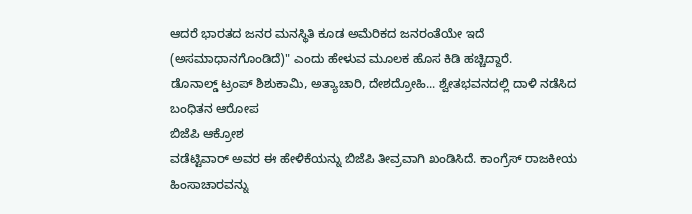ಆದರೆ ಭಾರತದ ಜನರ ಮನಸ್ಥಿತಿ ಕೂಡ ಅಮೆರಿಕದ ಜನರಂತೆಯೇ ಇದೆ (ಅಸಮಾಧಾನಗೊಂಡಿದೆ)" ಎಂದು ಹೇಳುವ ಮೂಲಕ ಹೊಸ ಕಿಡಿ ಹಚ್ಚಿದ್ದಾರೆ.
ಡೊನಾಲ್ಡ್ ಟ್ರಂಪ್ ಶಿಶುಕಾಮಿ, ಅತ್ಯಾಚಾರಿ, ದೇಶದ್ರೋಹಿ... ಶ್ವೇತಭವನದಲ್ಲಿ ದಾಳಿ ನಡೆಸಿದ ಬಂಧಿತನ ಆರೋಪ
ಬಿಜೆಪಿ ಆಕ್ರೋಶ
ವಡೆಟ್ಟಿವಾರ್ ಅವರ ಈ ಹೇಳಿಕೆಯನ್ನು ಬಿಜೆಪಿ ತೀವ್ರವಾಗಿ ಖಂಡಿಸಿದೆ. ಕಾಂಗ್ರೆಸ್ ರಾಜಕೀಯ ಹಿಂಸಾಚಾರವನ್ನು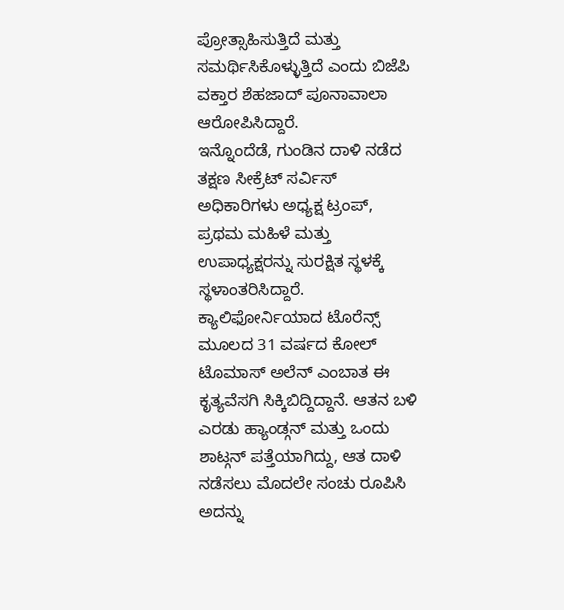ಪ್ರೋತ್ಸಾಹಿಸುತ್ತಿದೆ ಮತ್ತು ಸಮರ್ಥಿಸಿಕೊಳ್ಳುತ್ತಿದೆ ಎಂದು ಬಿಜೆಪಿ ವಕ್ತಾರ ಶೆಹಜಾದ್ ಪೂನಾವಾಲಾ ಆರೋಪಿಸಿದ್ದಾರೆ.
ಇನ್ನೊಂದೆಡೆ, ಗುಂಡಿನ ದಾಳಿ ನಡೆದ ತಕ್ಷಣ ಸೀಕ್ರೆಟ್ ಸರ್ವಿಸ್ ಅಧಿಕಾರಿಗಳು ಅಧ್ಯಕ್ಷ ಟ್ರಂಪ್, ಪ್ರಥಮ ಮಹಿಳೆ ಮತ್ತು ಉಪಾಧ್ಯಕ್ಷರನ್ನು ಸುರಕ್ಷಿತ ಸ್ಥಳಕ್ಕೆ ಸ್ಥಳಾಂತರಿಸಿದ್ದಾರೆ. ಕ್ಯಾಲಿಫೋರ್ನಿಯಾದ ಟೊರೆನ್ಸ್ ಮೂಲದ 31 ವರ್ಷದ ಕೋಲ್ ಟೊಮಾಸ್ ಅಲೆನ್ ಎಂಬಾತ ಈ ಕೃತ್ಯವೆಸಗಿ ಸಿಕ್ಕಿಬಿದ್ದಿದ್ದಾನೆ. ಆತನ ಬಳಿ ಎರಡು ಹ್ಯಾಂಡ್ಗನ್ ಮತ್ತು ಒಂದು ಶಾಟ್ಗನ್ ಪತ್ತೆಯಾಗಿದ್ದು, ಆತ ದಾಳಿ ನಡೆಸಲು ಮೊದಲೇ ಸಂಚು ರೂಪಿಸಿ ಅದನ್ನು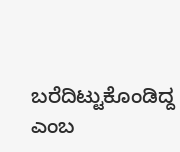ಬರೆದಿಟ್ಟುಕೊಂಡಿದ್ದ ಎಂಬ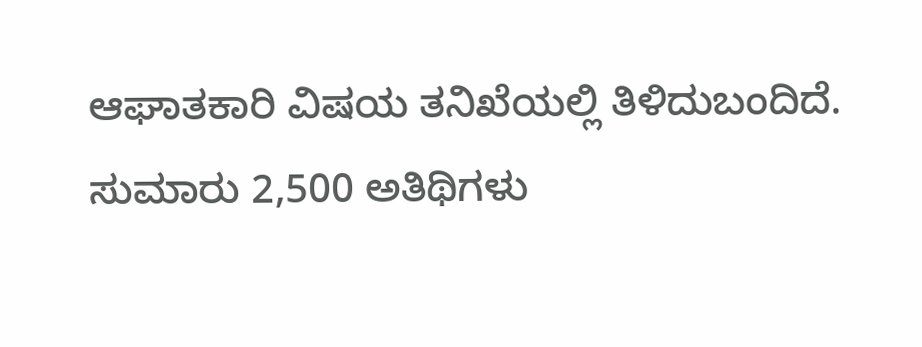ಆಘಾತಕಾರಿ ವಿಷಯ ತನಿಖೆಯಲ್ಲಿ ತಿಳಿದುಬಂದಿದೆ. ಸುಮಾರು 2,500 ಅತಿಥಿಗಳು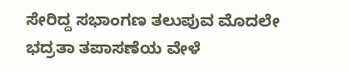ಸೇರಿದ್ದ ಸಭಾಂಗಣ ತಲುಪುವ ಮೊದಲೇ ಭದ್ರತಾ ತಪಾಸಣೆಯ ವೇಳೆ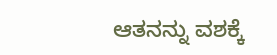ಆತನನ್ನು ವಶಕ್ಕೆ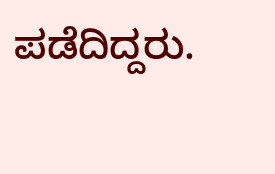ಪಡೆದಿದ್ದರು.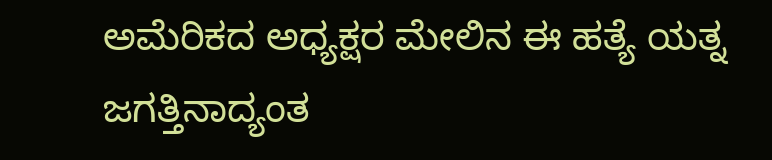ಅಮೆರಿಕದ ಅಧ್ಯಕ್ಷರ ಮೇಲಿನ ಈ ಹತ್ಯೆ ಯತ್ನ ಜಗತ್ತಿನಾದ್ಯಂತ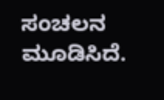ಸಂಚಲನ ಮೂಡಿಸಿದೆ.